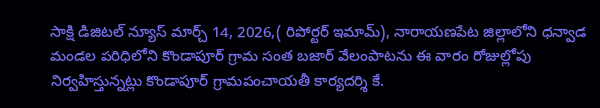సాక్షి డిజిటల్ న్యూస్ మార్చ్ 14, 2026,( రిపోర్టర్ ఇమామ్), నారాయణపేట జిల్లాలోని ధన్వాడ మండల పరిధిలోని కొండాపూర్ గ్రామ సంత బజార్ వేలంపాటను ఈ వారం రోజుల్లోపు నిర్వహిస్తున్నట్లు కొండాపూర్ గ్రామపంచాయతీ కార్యదర్శి కే.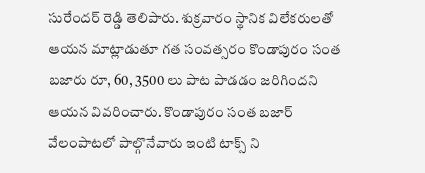సురేందర్ రెడ్డి తెలిపారు. శుక్రవారం స్థానిక విలేకరులతో ఆయన మాట్లాడుతూ గత సంవత్సరం కొండాపురం సంత బజారు రూ, 60, 3500 లు పాట పాడడం జరిగిందని ఆయన వివరించారు. కొండాపురం సంత బజార్ వేలంపాటలో పాల్గొనేవారు ఇంటి టాక్స్ ని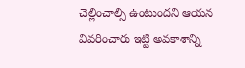చెల్లించాల్సి ఉంటుందని ఆయన వివరించారు ఇట్టి అవకాశాన్ని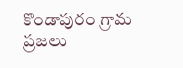కొండాపురం గ్రామ ప్రజలు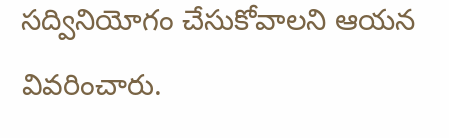సద్వినియోగం చేసుకోవాలని ఆయన వివరించారు.